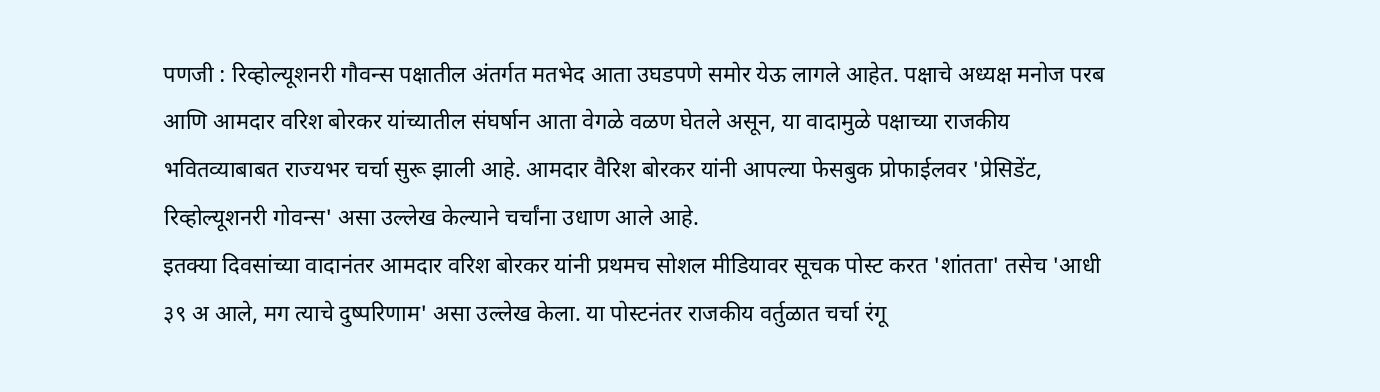पणजी : रिव्होल्यूशनरी गौवन्स पक्षातील अंतर्गत मतभेद आता उघडपणे समोर येऊ लागले आहेत. पक्षाचे अध्यक्ष मनोज परब आणि आमदार वरिश बोरकर यांच्यातील संघर्षान आता वेगळे वळण घेतले असून, या वादामुळे पक्षाच्या राजकीय भवितव्याबाबत राज्यभर चर्चा सुरू झाली आहे. आमदार वैरिश बोरकर यांनी आपल्या फेसबुक प्रोफाईलवर 'प्रेसिडेंट, रिव्होल्यूशनरी गोवन्स' असा उल्लेख केल्याने चर्चांना उधाण आले आहे.
इतक्या दिवसांच्या वादानंतर आमदार वरिश बोरकर यांनी प्रथमच सोशल मीडियावर सूचक पोस्ट करत 'शांतता' तसेच 'आधी ३९ अ आले, मग त्याचे दुष्परिणाम' असा उल्लेख केला. या पोस्टनंतर राजकीय वर्तुळात चर्चा रंगू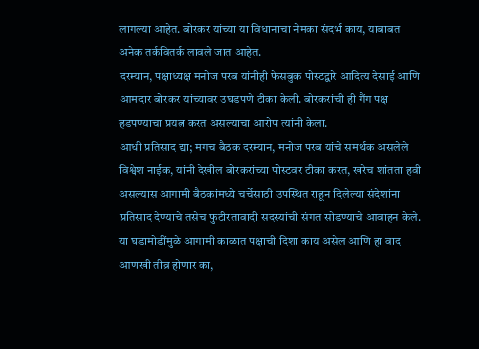लागल्या आहेत. बोरकर यांच्या या विधानाचा नेमका संदर्भ काय, याबाबत अनेक तर्कवितर्क लावले जात आहेत.
दरम्यान, पक्षाध्यक्ष मनोज परब यांनीही फेसबुक पोस्टद्वारे आदित्य देसाई आणि आमदार बोरकर यांच्यावर उघडपणे टीका केली. बोरकरांची ही गैंग पक्ष हडपण्याचा प्रयत्न करत असल्याचा आरोप त्यांनी केला.
आधी प्रतिसाद द्या; मगच बैठक दरम्यान, मनोज परब यांचे समर्थक असलेले विश्वेश नाईक, यांनी देखील बोरकरांच्या पोस्टवर टीका करत, खरेच शांतता हवी असल्यास आगामी बैठकांमध्ये चर्चेसाठी उपस्थित राहून दिलेल्या संदेशांना प्रतिसाद देण्याचे तसेच फुटीरतावादी सदस्यांची संगत सोडण्याचे आवाहन केले. या घडामोडींमुळे आगामी काळात पक्षाची दिशा काय असेल आणि हा वाद आणखी तीव्र होणार का,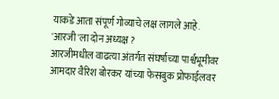याकडे आता संपूर्ण गोव्याचे लक्ष लागले आहे.
'आरजी'ला दोन अध्यक्ष ?
आरजीमधील वाढत्या अंतर्गत संघर्षाच्या पार्श्वभूमीवर आमदार वैरिश बोरकर यांच्या फेसबुक प्रोफाईलवर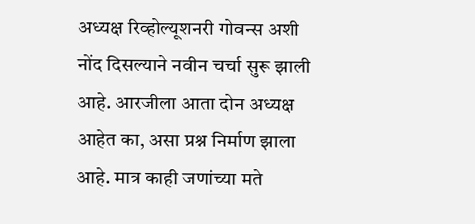अध्यक्ष रिव्होल्यूशनरी गोवन्स अशी नोंद दिसल्याने नवीन चर्चा सुरू झाली आहे. आरजीला आता दोन अध्यक्ष आहेत का, असा प्रश्न निर्माण झाला आहे. मात्र काही जणांच्या मते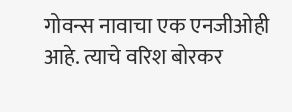गोवन्स नावाचा एक एनजीओही आहे. त्याचे वरिश बोरकर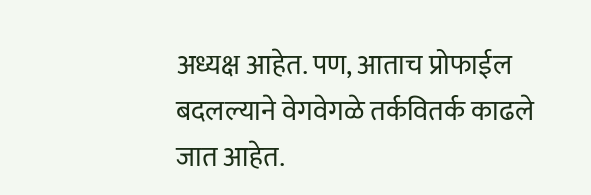अध्यक्ष आहेत. पण, आताच प्रोफाईल बदलल्याने वेगवेगळे तर्कवितर्क काढले जात आहेत.